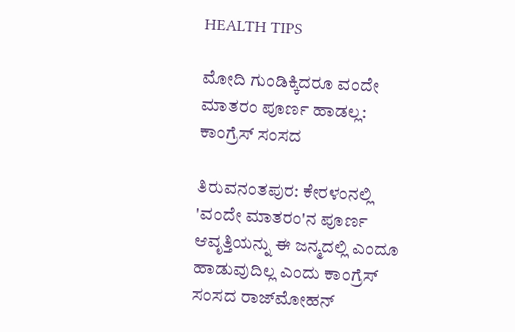HEALTH TIPS

ಮೋದಿ ಗುಂಡಿಕ್ಕಿದರೂ ವಂದೇ ಮಾತರಂ ಪೂರ್ಣ ಹಾಡಲ್ಲ: ಕಾಂಗ್ರೆಸ್ ಸಂಸದ

ತಿರುವನಂತಪುರ: ಕೇರಳಂನಲ್ಲಿ 'ವಂದೇ ಮಾತರಂ'ನ ಪೂರ್ಣ ಆವೃತ್ತಿಯನ್ನು ಈ ಜನ್ಮದಲ್ಲಿ ಎಂದೂ ಹಾಡುವುದಿಲ್ಲ ಎಂದು ಕಾಂಗ್ರೆಸ್ ಸಂಸದ ರಾಜ್‌ಮೋಹನ್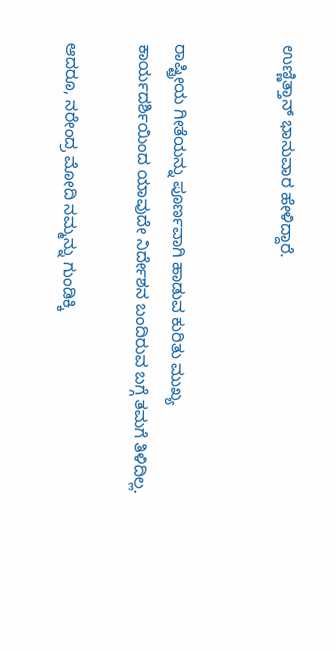ಉಣ್ಣಿತ್ತಾನ್ ಭಾನುವಾರ ಹೇಳಿದ್ದಾರೆ.


ರಾಷ್ಟ್ರೀಯ ಗೀತೆಯನ್ನು ಪೂರ್ಣವಾಗಿ ಹಾಡುವ ಕುರಿತು ಮುಖ್ಯ ಕಾರ್ಯದರ್ಶಿಯಿಂದ ಯಾವುದೇ ನಿರ್ದೇಶನ ಬಂದಿರುವ ಬಗ್ಗೆ ತಮಗೆ ತಿಳಿದಿಲ್ಲ.

ಆದರೂ, ನರೇಂದ್ರ ಮೋದಿ ನಮ್ಮನ್ನು ಗುಂಡಿಕ್ಕಿ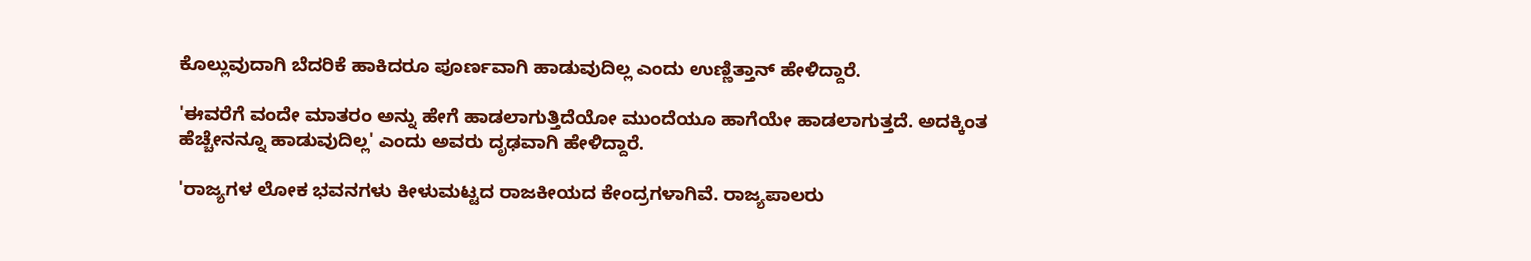ಕೊಲ್ಲುವುದಾಗಿ ಬೆದರಿಕೆ ಹಾಕಿದರೂ ಪೂರ್ಣವಾಗಿ ಹಾಡುವುದಿಲ್ಲ ಎಂದು ಉಣ್ಣಿತ್ತಾನ್ ಹೇಳಿದ್ದಾರೆ.

'ಈವರೆಗೆ ವಂದೇ ಮಾತರಂ ಅನ್ನು ಹೇಗೆ ಹಾಡಲಾಗುತ್ತಿದೆಯೋ ಮುಂದೆಯೂ ಹಾಗೆಯೇ ಹಾಡಲಾಗುತ್ತದೆ. ಅದಕ್ಕಿಂತ ಹೆಚ್ಚೇನನ್ನೂ ಹಾಡುವುದಿಲ್ಲ' ಎಂದು ಅವರು ದೃಢವಾಗಿ ಹೇಳಿದ್ದಾರೆ.

'ರಾಜ್ಯಗಳ ಲೋಕ ಭವನಗಳು ಕೀಳುಮಟ್ಟದ ರಾಜಕೀಯದ ಕೇಂದ್ರಗಳಾಗಿವೆ. ರಾಜ್ಯಪಾಲರು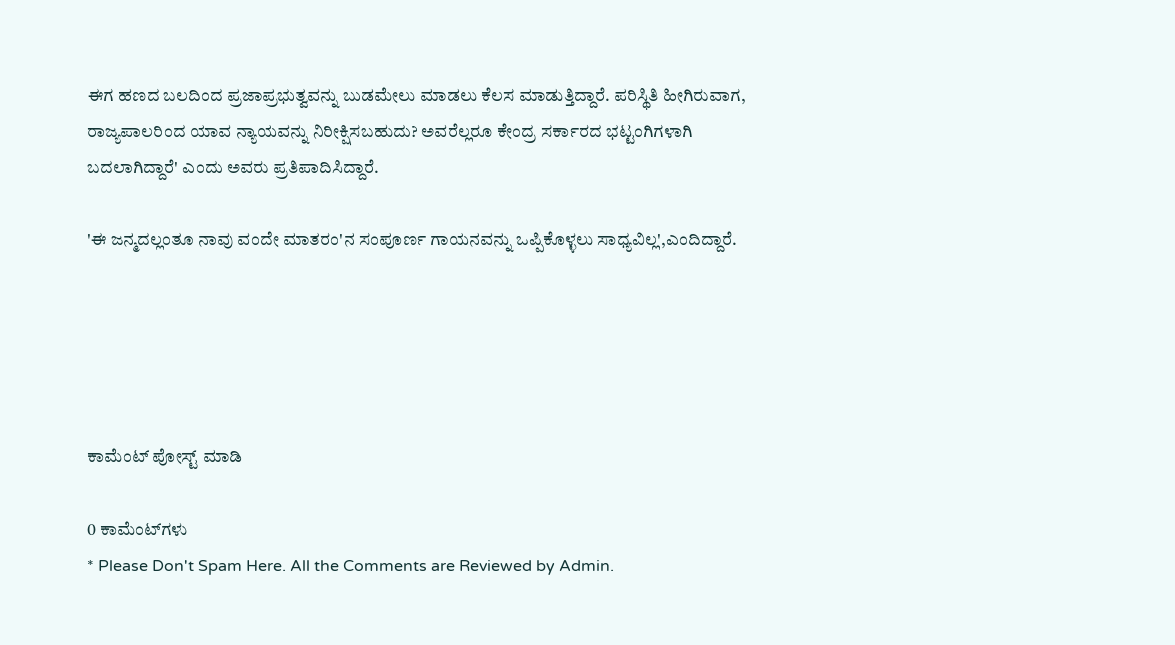ಈಗ ಹಣದ ಬಲದಿಂದ ಪ್ರಜಾಪ್ರಭುತ್ವವನ್ನು ಬುಡಮೇಲು ಮಾಡಲು ಕೆಲಸ ಮಾಡುತ್ತಿದ್ದಾರೆ. ಪರಿಸ್ಥಿತಿ ಹೀಗಿರುವಾಗ, ರಾಜ್ಯಪಾಲರಿಂದ ಯಾವ ನ್ಯಾಯವನ್ನು ನಿರೀಕ್ಷಿಸಬಹುದು? ಅವರೆಲ್ಲರೂ ಕೇಂದ್ರ ಸರ್ಕಾರದ ಭಟ್ಟಂಗಿಗಳಾಗಿ ಬದಲಾಗಿದ್ದಾರೆ' ಎಂದು ಅವರು ಪ್ರತಿಪಾದಿಸಿದ್ದಾರೆ.

'ಈ ಜನ್ಮದಲ್ಲಂತೂ ನಾವು ವಂದೇ ಮಾತರಂ'ನ ಸಂಪೂರ್ಣ ಗಾಯನವನ್ನು ಒಪ್ಪಿಕೊಳ್ಳಲು ಸಾಧ್ಯವಿಲ್ಲ',ಎಂದಿದ್ದಾರೆ.





ಕಾಮೆಂಟ್‌‌ ಪೋಸ್ಟ್‌ ಮಾಡಿ

0 ಕಾಮೆಂಟ್‌ಗಳು
* Please Don't Spam Here. All the Comments are Reviewed by Admin.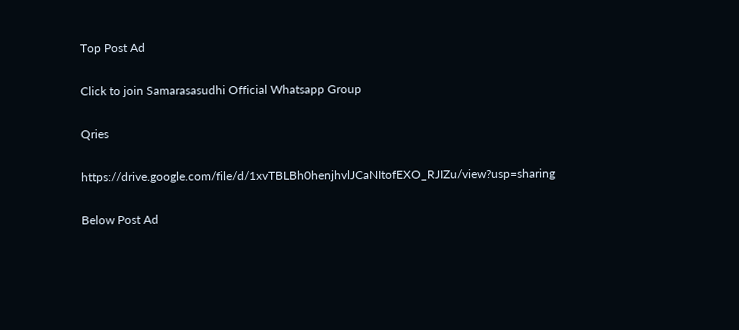Top Post Ad

Click to join Samarasasudhi Official Whatsapp Group

Qries

https://drive.google.com/file/d/1xvTBLBh0henjhvlJCaNItofEXO_RJIZu/view?usp=sharing

Below Post Ad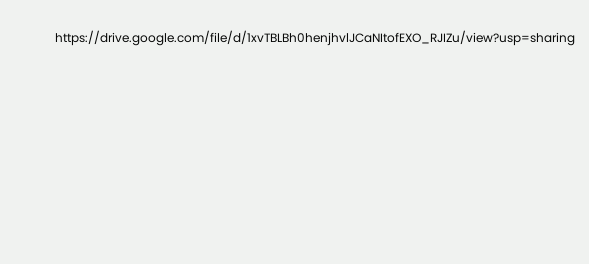https://drive.google.com/file/d/1xvTBLBh0henjhvlJCaNItofEXO_RJIZu/view?usp=sharing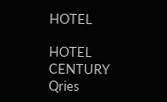HOTEL

HOTEL
CENTURY
Qries